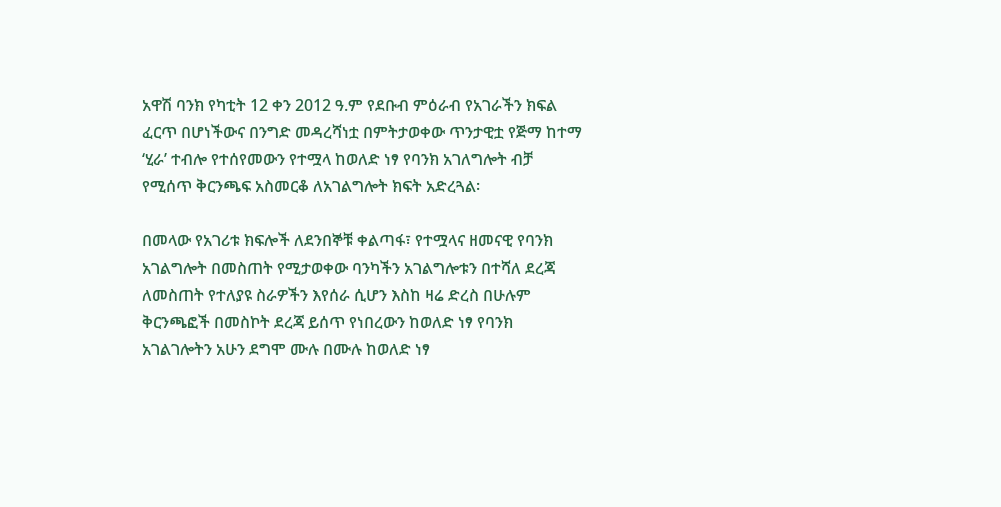አዋሽ ባንክ የካቲት 12 ቀን 2012 ዓ.ም የደቡብ ምዕራብ የአገራችን ክፍል ፈርጥ በሆነችውና በንግድ መዳረሻነቷ በምትታወቀው ጥንታዊቷ የጅማ ከተማ ‘ሂራ’ ተብሎ የተሰየመውን የተሟላ ከወለድ ነፃ የባንክ አገለግሎት ብቻ የሚሰጥ ቅርንጫፍ አስመርቆ ለአገልግሎት ክፍት አድረጓል፡

በመላው የአገሪቱ ክፍሎች ለደንበኞቹ ቀልጣፋ፣ የተሟላና ዘመናዊ የባንክ አገልግሎት በመስጠት የሚታወቀው ባንካችን አገልግሎቱን በተሻለ ደረጃ ለመስጠት የተለያዩ ስራዎችን እየሰራ ሲሆን እስከ ዛሬ ድረስ በሁሉም ቅርንጫፎች በመስኮት ደረጃ ይሰጥ የነበረውን ከወለድ ነፃ የባንክ አገልገሎትን አሁን ደግሞ ሙሉ በሙሉ ከወለድ ነፃ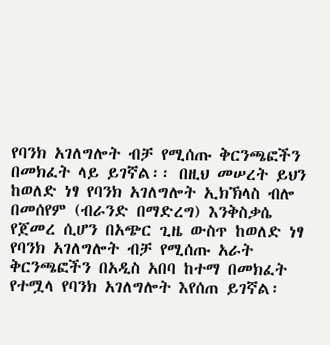የባንክ አገለግሎት ብቻ የሚሰጡ ቅርንጫፎችን በመክፈት ላይ ይገኛል፡፡ በዚህ መሠረት ይህን ከወለድ ነፃ የባንክ አገለግሎት ኢክኽላስ ብሎ በመሰየም (ብራንድ በማድረግ) እንቅስቃሴ የጀመረ ሲሆን በአጭር ጊዜ ውስጥ ከወለድ ነፃ የባንክ አገለግሎት ብቻ የሚሰጡ አራት ቅርንጫፎችን በአዲስ አበባ ከተማ በመክፈት የተሟላ የባንክ አገለግሎት እየሰጠ ይገኛል፡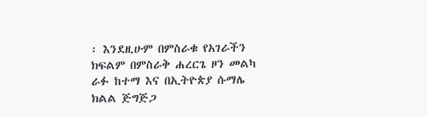፡ እንደዚሁም በምስራቁ የአገራችን ክፍልም በምስራቅ ሐረርጌ ዞን መልካ ራፉ ከተማ እና በኢትዮጵያ ሱማሌ ክልል ጅግጅጋ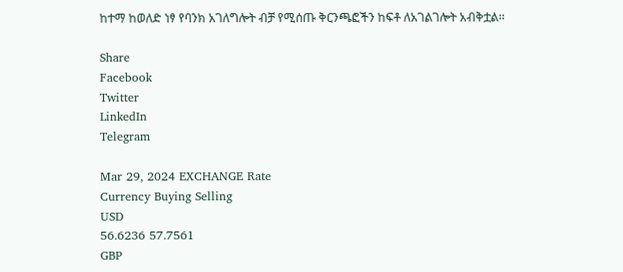ከተማ ከወለድ ነፃ የባንክ አገለግሎት ብቻ የሚሰጡ ቅርንጫፎችን ከፍቶ ለአገልገሎት አብቅቷል፡፡

Share
Facebook
Twitter
LinkedIn
Telegram

Mar 29, 2024 EXCHANGE Rate
Currency Buying Selling
USD
56.6236 57.7561
GBP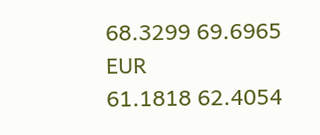68.3299 69.6965
EUR
61.1818 62.4054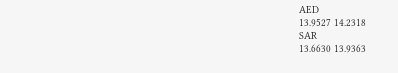AED
13.9527 14.2318
SAR
13.6630 13.9363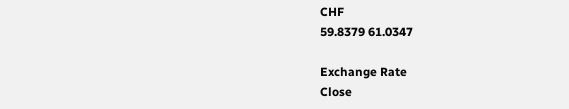CHF
59.8379 61.0347

Exchange Rate
Close